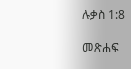ሉቃስ 1:8

መጽሐፍ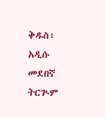ቅዱስ፥ አዲሱ መደበኛ ትርጒም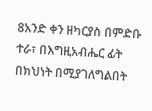8አንድ ቀን ዘካርያስ በምድቡ ተራ፣ በእግዚአብሔር ፊት በክህነት በሚያገለግልበት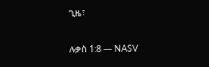ጊዜ፣

ሉቃስ 1:8 — NASV